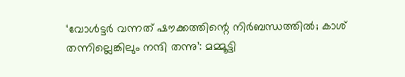‘വോൾട്ടർ വന്നത് ഷൗക്കത്തിന്റെ നിർബന്ധത്തിൽ; കാശ് തന്നില്ലെങ്കിലും നന്ദി തന്നു’: മമ്മൂട്ടി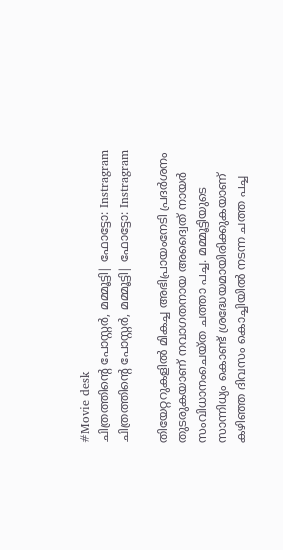#Movie desk
ചിത്രത്തിൻ്റെ പോസ്റ്റർ, മമ്മൂട്ടി| ഫോട്ടോ: Instragram
ചിത്രത്തിൻ്റെ പോസ്റ്റർ, മമ്മൂട്ടി| ഫോട്ടോ: Instragram

തിയേറ്ററുകളിൽ മികച്ച അഭിപ്രായംനേടി പ്രദർശനം തുടരുകയാണ് നവാഗതനായ അദ്വൈത് നായർ സംവിധാനംചെയ്ത ചത്താ പച്ച. മമ്മൂട്ടിയുടെ സാന്നിധ്യം കൊണ്ട് ശ്രദ്ധേയമായിരിക്കുകയാണ് കഴിഞ്ഞ ദിവസം കൊച്ചിയിൽ നടന്ന ചത്ത പച്ച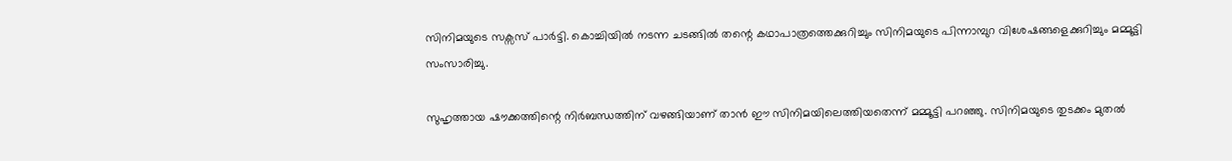സിനിമയുടെ സക്സസ് പാർട്ടി. കൊച്ചിയിൽ നടന്ന ചടങ്ങിൽ തന്റെ കഥാപാത്രത്തെക്കുറിച്ചും സിനിമയുടെ പിന്നാമ്പുറ വിശേഷങ്ങളെക്കുറിച്ചും മമ്മൂട്ടി സംസാരിച്ചു.

സുഹൃത്തായ ഷൗക്കത്തിന്റെ നിർബന്ധത്തിന് വഴങ്ങിയാണ് താൻ ഈ സിനിമയിലെത്തിയതെന്ന് മമ്മൂട്ടി പറഞ്ഞു. സിനിമയുടെ തുടക്കം മുതൽ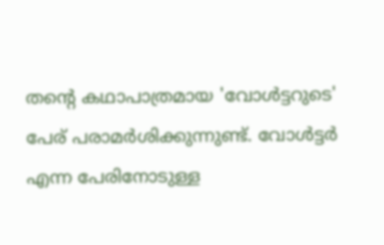തന്റെ കഥാപാത്രമായ 'വോൾട്ടറുടെ' പേര് പരാമർശിക്കുന്നുണ്ട്. വോൾട്ടർ എന്ന പേരിനോടുള്ള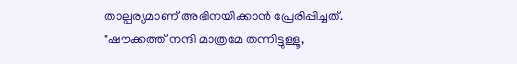താല്പര്യമാണ് അഭിനയിക്കാൻ പ്രേരിപ്പിച്ചത്. "ഷൗക്കത്ത് നന്ദി മാത്രമേ തന്നിട്ടുള്ളൂ,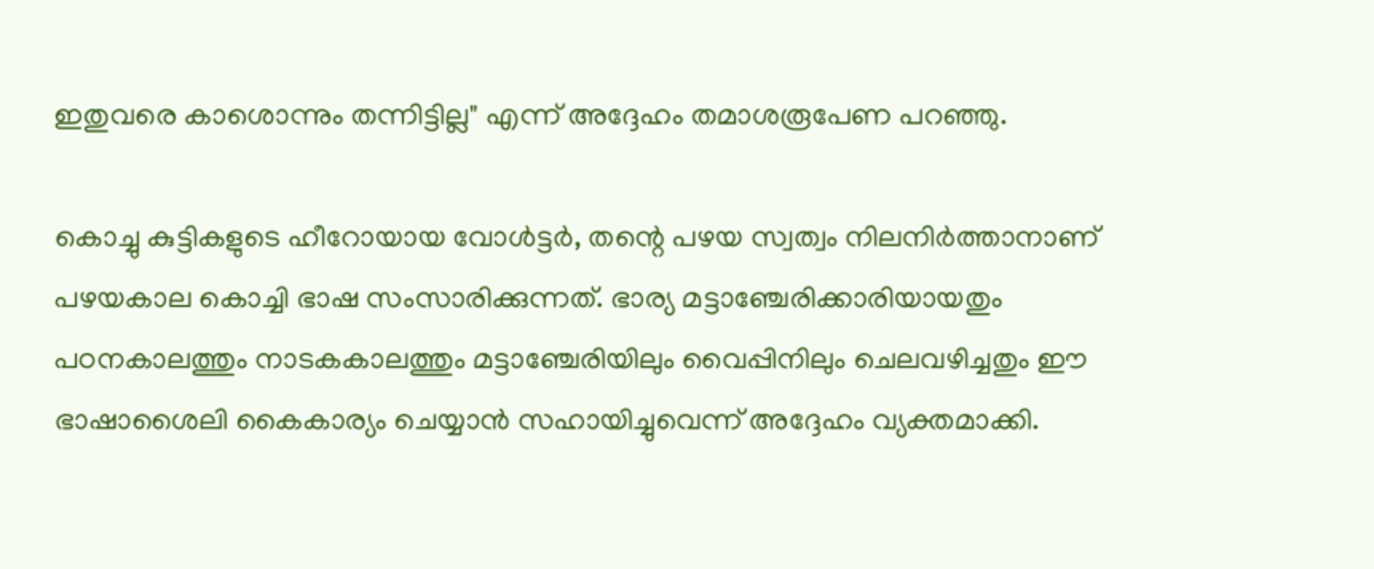ഇതുവരെ കാശൊന്നും തന്നിട്ടില്ല" എന്ന് അദ്ദേഹം തമാശരൂപേണ പറഞ്ഞു.

കൊച്ചു കുട്ടികളുടെ ഹീറോയായ വോൾട്ടർ, തന്റെ പഴയ സ്വത്വം നിലനിർത്താനാണ് പഴയകാല കൊച്ചി ഭാഷ സംസാരിക്കുന്നത്. ഭാര്യ മട്ടാഞ്ചേരിക്കാരിയായതും പഠനകാലത്തും നാടകകാലത്തും മട്ടാഞ്ചേരിയിലും വൈപ്പിനിലും ചെലവഴിച്ചതും ഈ ഭാഷാശൈലി കൈകാര്യം ചെയ്യാൻ സഹായിച്ചുവെന്ന് അദ്ദേഹം വ്യക്തമാക്കി.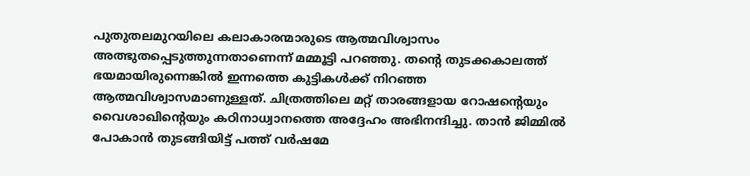പുതുതലമുറയിലെ കലാകാരന്മാരുടെ ആത്മവിശ്വാസം അത്ഭുതപ്പെടുത്തുന്നതാണെന്ന് മമ്മൂട്ടി പറഞ്ഞു. തന്റെ തുടക്കകാലത്ത് ഭയമായിരുന്നെങ്കിൽ ഇന്നത്തെ കുട്ടികൾക്ക് നിറഞ്ഞ ആത്മവിശ്വാസമാണുള്ളത്. ചിത്രത്തിലെ മറ്റ് താരങ്ങളായ റോഷന്റെയും വൈശാഖിന്റെയും കഠിനാധ്വാനത്തെ അദ്ദേഹം അഭിനന്ദിച്ചു. താൻ ജിമ്മിൽ പോകാൻ തുടങ്ങിയിട്ട് പത്ത് വർഷമേ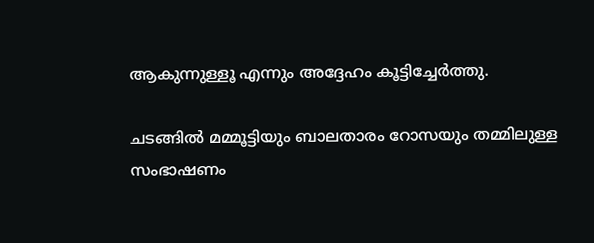ആകുന്നുള്ളൂ എന്നും അദ്ദേഹം കൂട്ടിച്ചേർത്തു.

ചടങ്ങിൽ മമ്മൂട്ടിയും ബാലതാരം റോസയും തമ്മിലുള്ള സംഭാഷണം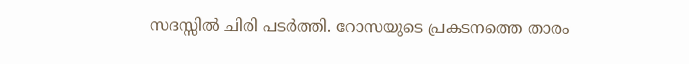സദസ്സിൽ ചിരി പടർത്തി. റോസയുടെ പ്രകടനത്തെ താരം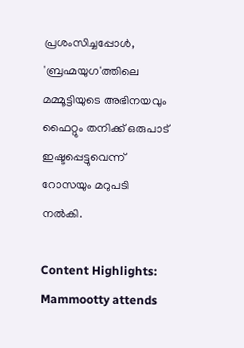പ്രശംസിച്ചപ്പോൾ, 'ബ്രഹ്മയുഗ'ത്തിലെ മമ്മൂട്ടിയുടെ അഭിനയവും ഫൈറ്റും തനിക്ക് ഒരുപാട് ഇഷ്ടപ്പെട്ടുവെന്ന് റോസയും മറുപടി നൽകി.

Content Highlights: Mammootty attends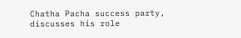Chatha Pacha success party, discusses his role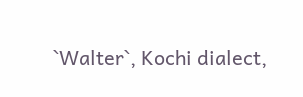`Walter`, Kochi dialect,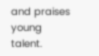and praises young talent.